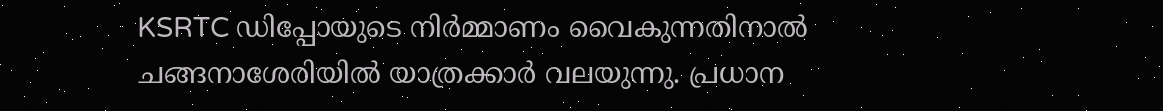KSRTC ഡിപ്പോയുടെ നിർമ്മാണം വൈകുന്നതിനാൽ ചങ്ങനാശേരിയിൽ യാത്രക്കാർ വലയുന്നു. പ്രധാന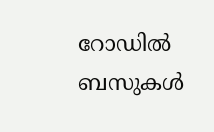റോഡിൽ ബസുകൾ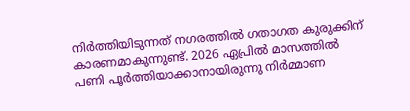നിർത്തിയിടുന്നത് നഗരത്തിൽ ഗതാഗത കുരുക്കിന് കാരണമാകുന്നുണ്ട്. 2026 ഏപ്രിൽ മാസത്തിൽ പണി പൂർത്തിയാക്കാനായിരുന്നു നിർമ്മാണ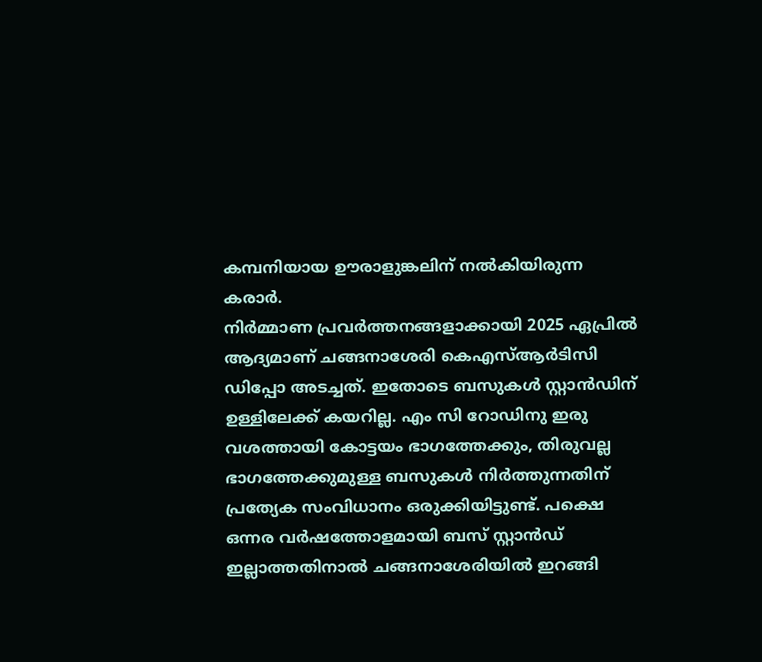കമ്പനിയായ ഊരാളുങ്കലിന് നൽകിയിരുന്ന കരാർ.
നിർമ്മാണ പ്രവർത്തനങ്ങളാക്കായി 2025 ഏപ്രിൽ ആദ്യമാണ് ചങ്ങനാശേരി കെഎസ്ആർടിസി ഡിപ്പോ അടച്ചത്. ഇതോടെ ബസുകൾ സ്റ്റാൻഡിന് ഉള്ളിലേക്ക് കയറില്ല. എം സി റോഡിനു ഇരു വശത്തായി കോട്ടയം ഭാഗത്തേക്കും, തിരുവല്ല ഭാഗത്തേക്കുമുള്ള ബസുകൾ നിർത്തുന്നതിന് പ്രത്യേക സംവിധാനം ഒരുക്കിയിട്ടുണ്ട്. പക്ഷെ ഒന്നര വർഷത്തോളമായി ബസ് സ്റ്റാൻഡ് ഇല്ലാത്തതിനാൽ ചങ്ങനാശേരിയിൽ ഇറങ്ങി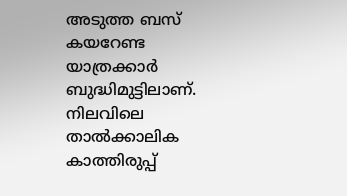അടുത്ത ബസ് കയറേണ്ട യാത്രക്കാർ ബുദ്ധിമുട്ടിലാണ്. നിലവിലെ താൽക്കാലിക കാത്തിരുപ്പ്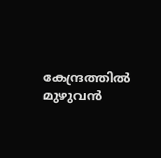കേന്ദ്രത്തിൽ മുഴുവൻ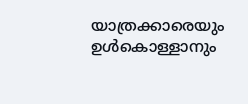യാത്രക്കാരെയും ഉൾകൊള്ളാനും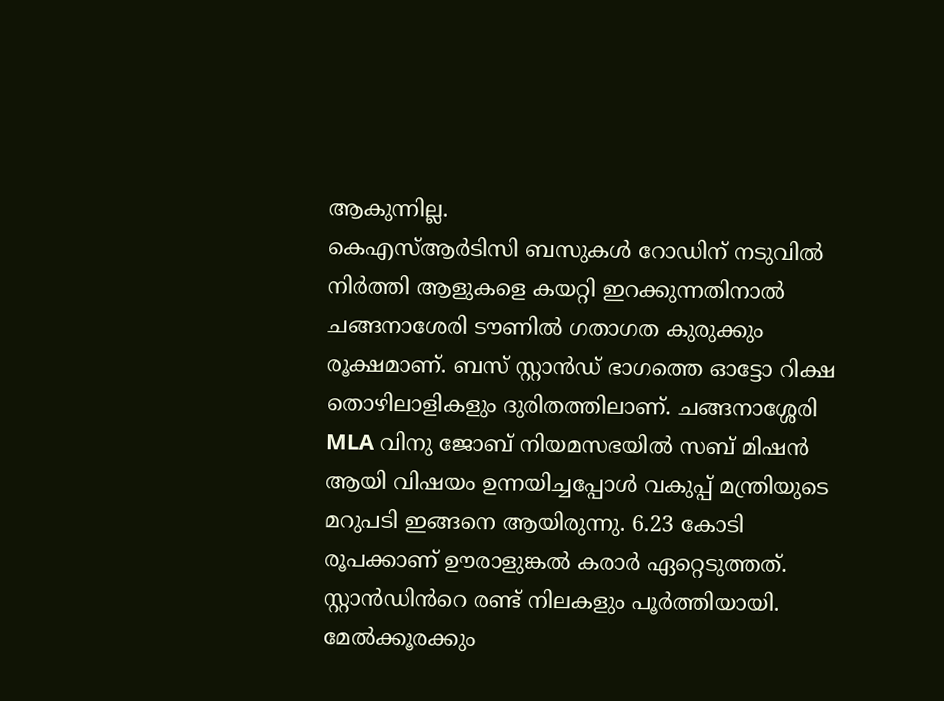ആകുന്നില്ല.
കെഎസ്ആർടിസി ബസുകൾ റോഡിന് നടുവിൽ നിർത്തി ആളുകളെ കയറ്റി ഇറക്കുന്നതിനാൽ ചങ്ങനാശേരി ടൗണിൽ ഗതാഗത കുരുക്കും രൂക്ഷമാണ്. ബസ് സ്റ്റാൻഡ് ഭാഗത്തെ ഓട്ടോ റിക്ഷ തൊഴിലാളികളും ദുരിതത്തിലാണ്. ചങ്ങനാശ്ശേരി MLA വിനു ജോബ് നിയമസഭയിൽ സബ് മിഷൻ ആയി വിഷയം ഉന്നയിച്ചപ്പോൾ വകുപ്പ് മന്ത്രിയുടെ മറുപടി ഇങ്ങനെ ആയിരുന്നു. 6.23 കോടി രൂപക്കാണ് ഊരാളുങ്കൽ കരാർ ഏറ്റെടുത്തത്. സ്റ്റാൻഡിൻറെ രണ്ട് നിലകളും പൂർത്തിയായി. മേൽക്കൂരക്കും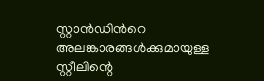സ്റ്റാൻഡിൻറെ അലങ്കാരങ്ങൾക്കുമായുള്ള സ്റ്റീലിന്റെ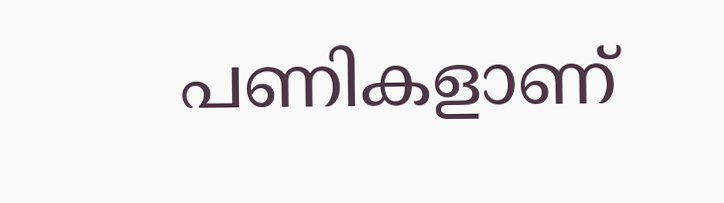പണികളാണ്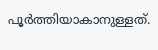പൂർത്തിയാകാനുള്ളത്.